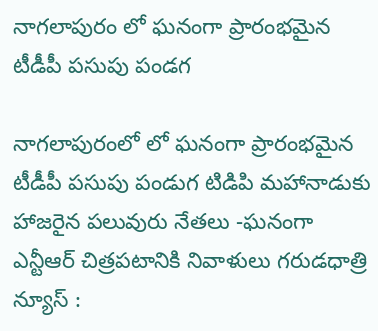నాగలాపురం లో ఘనంగా ప్రారంభమైన టీడీపీ పసుపు పండగ

నాగలాపురంలో లో ఘనంగా ప్రారంభమైన టీడీపీ పసుపు పండుగ టిడిపి మహానాడుకు హాజరైన పలువురు నేతలు -ఘనంగా ఎన్టీఆర్ చిత్రపటానికి నివాళులు గరుడధాత్రి న్యూస్ :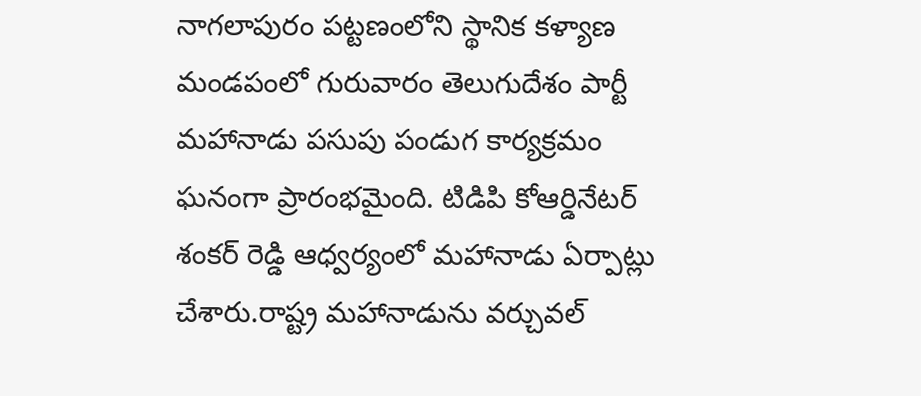నాగలాపురం పట్టణంలోని స్థానిక కళ్యాణ మండపంలో గురువారం తెలుగుదేశం పార్టీ మహానాడు పసుపు పండుగ కార్యక్రమం ఘనంగా ప్రారంభమైంది. టిడిపి కోఆర్డినేటర్ శంకర్ రెడ్డి ఆధ్వర్యంలో మహానాడు ఏర్పాట్లు చేశారు.రాష్ట్ర మహానాడును వర్చువల్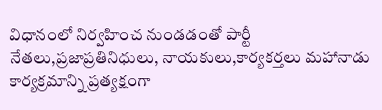విధానంలో నిర్వహించ నుండడంతో పార్టీ నేతలు,ప్రజాప్రతినిధులు, నాయకులు,కార్యకర్తలు మహానాడు కార్యక్రమాన్ని ప్రత్యక్షంగా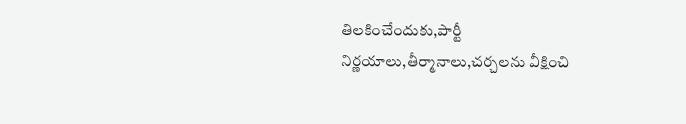తిలకించేందుకు,పార్టీ నిర్ణయాలు,తీర్మానాలు,చర్చలను వీక్షించి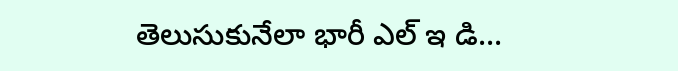తెలుసుకునేలా భారీ ఎల్ ఇ డి...